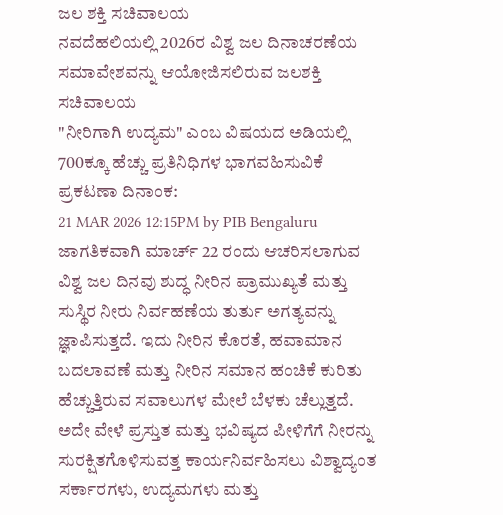ಜಲ ಶಕ್ತಿ ಸಚಿವಾಲಯ
ನವದೆಹಲಿಯಲ್ಲಿ 2026ರ ವಿಶ್ವ ಜಲ ದಿನಾಚರಣೆಯ ಸಮಾವೇಶವನ್ನು ಆಯೋಜಿಸಲಿರುವ ಜಲಶಕ್ತಿ ಸಚಿವಾಲಯ
"ನೀರಿಗಾಗಿ ಉದ್ಯಮ" ಎಂಬ ವಿಷಯದ ಅಡಿಯಲ್ಲಿ 700ಕ್ಕೂ ಹೆಚ್ಚು ಪ್ರತಿನಿಧಿಗಳ ಭಾಗವಹಿಸುವಿಕೆ
ಪ್ರಕಟಣಾ ದಿನಾಂಕ:
21 MAR 2026 12:15PM by PIB Bengaluru
ಜಾಗತಿಕವಾಗಿ ಮಾರ್ಚ್ 22 ರಂದು ಆಚರಿಸಲಾಗುವ ವಿಶ್ವ ಜಲ ದಿನವು ಶುದ್ಧ ನೀರಿನ ಪ್ರಾಮುಖ್ಯತೆ ಮತ್ತು ಸುಸ್ಥಿರ ನೀರು ನಿರ್ವಹಣೆಯ ತುರ್ತು ಅಗತ್ಯವನ್ನು ಜ್ಞಾಪಿಸುತ್ತದೆ. ಇದು ನೀರಿನ ಕೊರತೆ, ಹವಾಮಾನ ಬದಲಾವಣೆ ಮತ್ತು ನೀರಿನ ಸಮಾನ ಹಂಚಿಕೆ ಕುರಿತು ಹೆಚ್ಚುತ್ತಿರುವ ಸವಾಲುಗಳ ಮೇಲೆ ಬೆಳಕು ಚೆಲ್ಲುತ್ತದೆ. ಅದೇ ವೇಳೆ ಪ್ರಸ್ತುತ ಮತ್ತು ಭವಿಷ್ಯದ ಪೀಳಿಗೆಗೆ ನೀರನ್ನು ಸುರಕ್ಷಿತಗೊಳಿಸುವತ್ತ ಕಾರ್ಯನಿರ್ವಹಿಸಲು ವಿಶ್ವಾದ್ಯಂತ ಸರ್ಕಾರಗಳು, ಉದ್ಯಮಗಳು ಮತ್ತು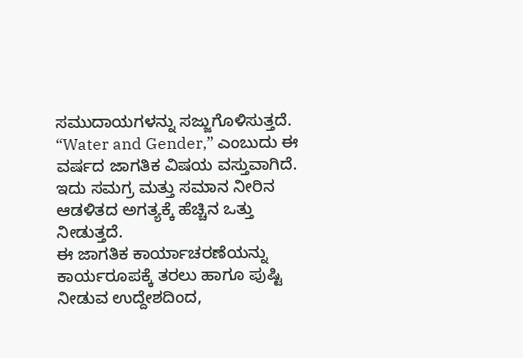ಸಮುದಾಯಗಳನ್ನು ಸಜ್ಜುಗೊಳಿಸುತ್ತದೆ. “Water and Gender,” ಎಂಬುದು ಈ ವರ್ಷದ ಜಾಗತಿಕ ವಿಷಯ ವಸ್ತುವಾಗಿದೆ. ಇದು ಸಮಗ್ರ ಮತ್ತು ಸಮಾನ ನೀರಿನ ಆಡಳಿತದ ಅಗತ್ಯಕ್ಕೆ ಹೆಚ್ಚಿನ ಒತ್ತು ನೀಡುತ್ತದೆ.
ಈ ಜಾಗತಿಕ ಕಾರ್ಯಾಚರಣೆಯನ್ನು ಕಾರ್ಯರೂಪಕ್ಕೆ ತರಲು ಹಾಗೂ ಪುಷ್ಟಿ ನೀಡುವ ಉದ್ದೇಶದಿಂದ,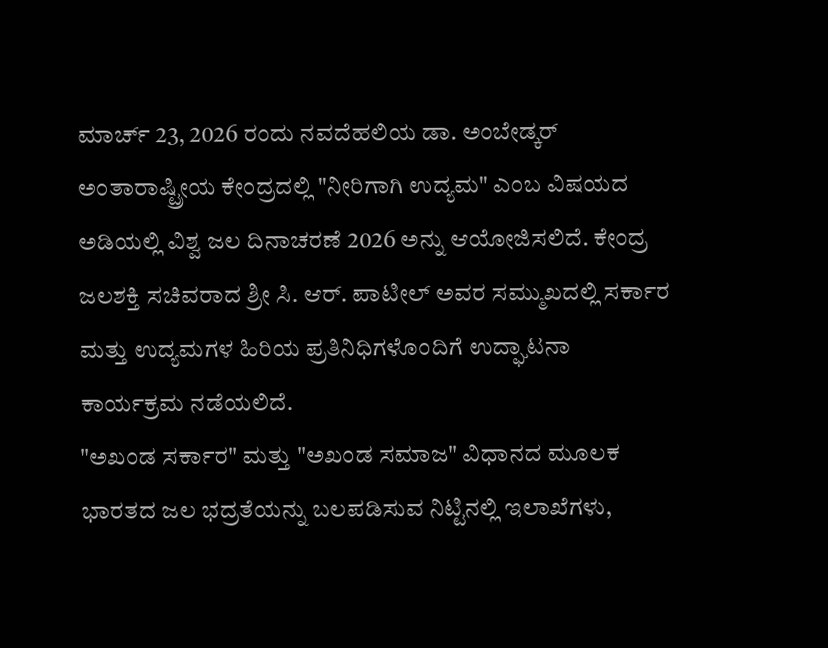ಮಾರ್ಚ್ 23, 2026 ರಂದು ನವದೆಹಲಿಯ ಡಾ. ಅಂಬೇಡ್ಕರ್ ಅಂತಾರಾಷ್ಟ್ರೀಯ ಕೇಂದ್ರದಲ್ಲಿ "ನೀರಿಗಾಗಿ ಉದ್ಯಮ" ಎಂಬ ವಿಷಯದ ಅಡಿಯಲ್ಲಿ ವಿಶ್ವ ಜಲ ದಿನಾಚರಣೆ 2026 ಅನ್ನು ಆಯೋಜಿಸಲಿದೆ. ಕೇಂದ್ರ ಜಲಶಕ್ತಿ ಸಚಿವರಾದ ಶ್ರೀ ಸಿ. ಆರ್. ಪಾಟೀಲ್ ಅವರ ಸಮ್ಮುಖದಲ್ಲಿ ಸರ್ಕಾರ ಮತ್ತು ಉದ್ಯಮಗಳ ಹಿರಿಯ ಪ್ರತಿನಿಧಿಗಳೊಂದಿಗೆ ಉದ್ಘಾಟನಾ ಕಾರ್ಯಕ್ರಮ ನಡೆಯಲಿದೆ.
"ಅಖಂಡ ಸರ್ಕಾರ" ಮತ್ತು "ಅಖಂಡ ಸಮಾಜ" ವಿಧಾನದ ಮೂಲಕ ಭಾರತದ ಜಲ ಭದ್ರತೆಯನ್ನು ಬಲಪಡಿಸುವ ನಿಟ್ಟಿನಲ್ಲಿ ಇಲಾಖೆಗಳು,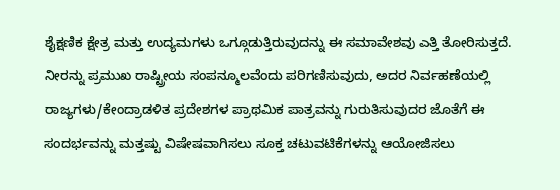ಶೈಕ್ಷಣಿಕ ಕ್ಷೇತ್ರ ಮತ್ತು ಉದ್ಯಮಗಳು ಒಗ್ಗೂಡುತ್ತಿರುವುದನ್ನು ಈ ಸಮಾವೇಶವು ಎತ್ತಿ ತೋರಿಸುತ್ತದೆ. ನೀರನ್ನು ಪ್ರಮುಖ ರಾಷ್ಟ್ರೀಯ ಸಂಪನ್ಮೂಲವೆಂದು ಪರಿಗಣಿಸುವುದು, ಅದರ ನಿರ್ವಹಣೆಯಲ್ಲಿ ರಾಜ್ಯಗಳು/ಕೇಂದ್ರಾಡಳಿತ ಪ್ರದೇಶಗಳ ಪ್ರಾಥಮಿಕ ಪಾತ್ರವನ್ನು ಗುರುತಿಸುವುದರ ಜೊತೆಗೆ ಈ ಸಂದರ್ಭವನ್ನು ಮತ್ತಷ್ಟು ವಿಷೇಷವಾಗಿಸಲು ಸೂಕ್ತ ಚಟುವಟಿಕೆಗಳನ್ನು ಆಯೋಜಿಸಲು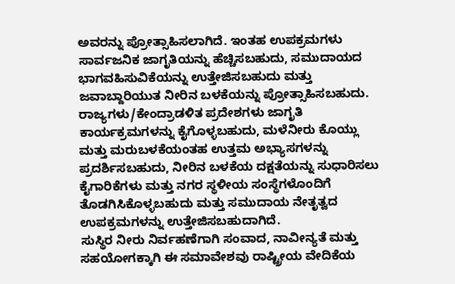ಅವರನ್ನು ಪ್ರೋತ್ಸಾಹಿಸಲಾಗಿದೆ. ಇಂತಹ ಉಪಕ್ರಮಗಳು ಸಾರ್ವಜನಿಕ ಜಾಗೃತಿಯನ್ನು ಹೆಚ್ಚಿಸಬಹುದು, ಸಮುದಾಯದ ಭಾಗವಹಿಸುವಿಕೆಯನ್ನು ಉತ್ತೇಜಿಸಬಹುದು ಮತ್ತು ಜವಾಬ್ದಾರಿಯುತ ನೀರಿನ ಬಳಕೆಯನ್ನು ಪ್ರೋತ್ಸಾಹಿಸಬಹುದು. ರಾಜ್ಯಗಳು/ಕೇಂದ್ರಾಡಳಿತ ಪ್ರದೇಶಗಳು ಜಾಗೃತಿ ಕಾರ್ಯಕ್ರಮಗಳನ್ನು ಕೈಗೊಳ್ಳಬಹುದು, ಮಳೆನೀರು ಕೊಯ್ಲು ಮತ್ತು ಮರುಬಳಕೆಯಂತಹ ಉತ್ತಮ ಅಭ್ಯಾಸಗಳನ್ನು ಪ್ರದರ್ಶಿಸಬಹುದು, ನೀರಿನ ಬಳಕೆಯ ದಕ್ಷತೆಯನ್ನು ಸುಧಾರಿಸಲು ಕೈಗಾರಿಕೆಗಳು ಮತ್ತು ನಗರ ಸ್ಥಳೀಯ ಸಂಸ್ಥೆಗಳೊಂದಿಗೆ ತೊಡಗಿಸಿಕೊಳ್ಳಬಹುದು ಮತ್ತು ಸಮುದಾಯ ನೇತೃತ್ವದ ಉಪಕ್ರಮಗಳನ್ನು ಉತ್ತೇಜಿಸಬಹುದಾಗಿದೆ.
ಸುಸ್ಥಿರ ನೀರು ನಿರ್ವಹಣೆಗಾಗಿ ಸಂವಾದ, ನಾವೀನ್ಯತೆ ಮತ್ತು ಸಹಯೋಗಕ್ಕಾಗಿ ಈ ಸಮಾವೇಶವು ರಾಷ್ಟ್ರೀಯ ವೇದಿಕೆಯ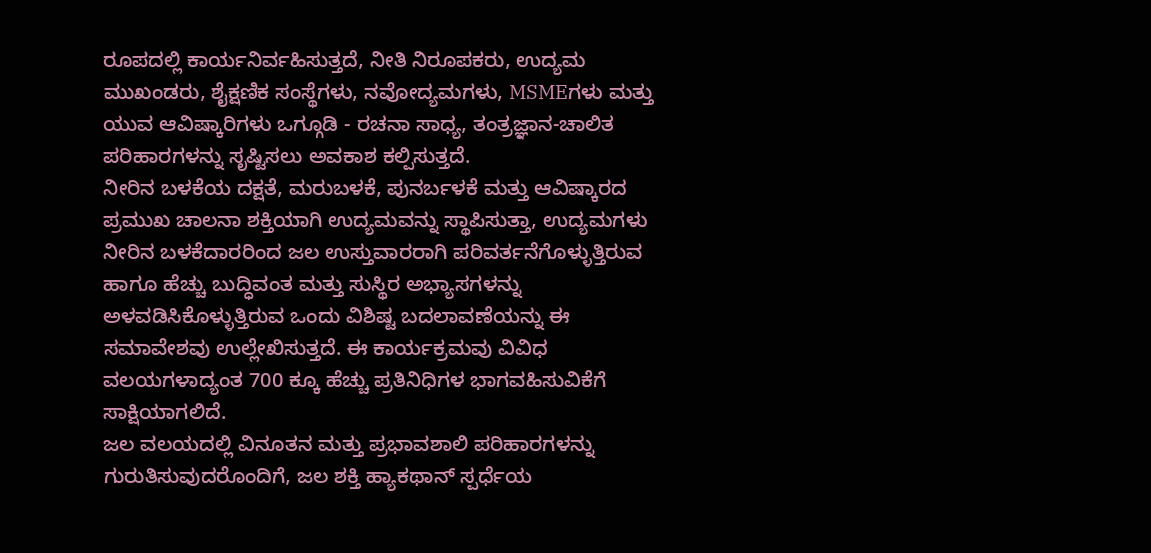ರೂಪದಲ್ಲಿ ಕಾರ್ಯನಿರ್ವಹಿಸುತ್ತದೆ, ನೀತಿ ನಿರೂಪಕರು, ಉದ್ಯಮ ಮುಖಂಡರು, ಶೈಕ್ಷಣಿಕ ಸಂಸ್ಥೆಗಳು, ನವೋದ್ಯಮಗಳು, MSMEಗಳು ಮತ್ತು ಯುವ ಆವಿಷ್ಕಾರಿಗಳು ಒಗ್ಗೂಡಿ - ರಚನಾ ಸಾಧ್ಯ, ತಂತ್ರಜ್ಞಾನ-ಚಾಲಿತ ಪರಿಹಾರಗಳನ್ನು ಸೃಷ್ಟಿಸಲು ಅವಕಾಶ ಕಲ್ಪಿಸುತ್ತದೆ.
ನೀರಿನ ಬಳಕೆಯ ದಕ್ಷತೆ, ಮರುಬಳಕೆ, ಪುನರ್ಬಳಕೆ ಮತ್ತು ಆವಿಷ್ಕಾರದ ಪ್ರಮುಖ ಚಾಲನಾ ಶಕ್ತಿಯಾಗಿ ಉದ್ಯಮವನ್ನು ಸ್ಥಾಪಿಸುತ್ತಾ, ಉದ್ಯಮಗಳು ನೀರಿನ ಬಳಕೆದಾರರಿಂದ ಜಲ ಉಸ್ತುವಾರರಾಗಿ ಪರಿವರ್ತನೆಗೊಳ್ಳುತ್ತಿರುವ ಹಾಗೂ ಹೆಚ್ಚು ಬುದ್ಧಿವಂತ ಮತ್ತು ಸುಸ್ಥಿರ ಅಭ್ಯಾಸಗಳನ್ನು ಅಳವಡಿಸಿಕೊಳ್ಳುತ್ತಿರುವ ಒಂದು ವಿಶಿಷ್ಟ ಬದಲಾವಣೆಯನ್ನು ಈ ಸಮಾವೇಶವು ಉಲ್ಲೇಖಿಸುತ್ತದೆ. ಈ ಕಾರ್ಯಕ್ರಮವು ವಿವಿಧ ವಲಯಗಳಾದ್ಯಂತ 700 ಕ್ಕೂ ಹೆಚ್ಚು ಪ್ರತಿನಿಧಿಗಳ ಭಾಗವಹಿಸುವಿಕೆಗೆ ಸಾಕ್ಷಿಯಾಗಲಿದೆ.
ಜಲ ವಲಯದಲ್ಲಿ ವಿನೂತನ ಮತ್ತು ಪ್ರಭಾವಶಾಲಿ ಪರಿಹಾರಗಳನ್ನು ಗುರುತಿಸುವುದರೊಂದಿಗೆ, ಜಲ ಶಕ್ತಿ ಹ್ಯಾಕಥಾನ್ ಸ್ಪರ್ಧೆಯ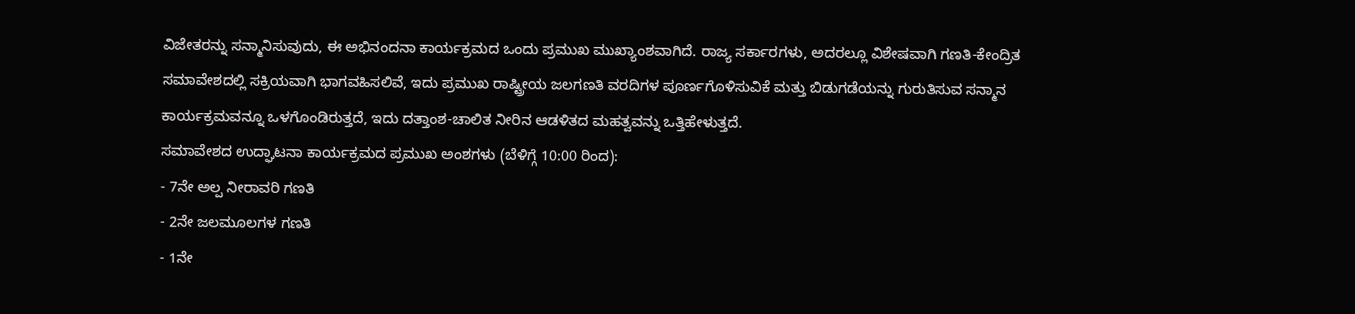ವಿಜೇತರನ್ನು ಸನ್ಮಾನಿಸುವುದು, ಈ ಅಭಿನಂದನಾ ಕಾರ್ಯಕ್ರಮದ ಒಂದು ಪ್ರಮುಖ ಮುಖ್ಯಾಂಶವಾಗಿದೆ. ರಾಜ್ಯ ಸರ್ಕಾರಗಳು, ಅದರಲ್ಲೂ ವಿಶೇಷವಾಗಿ ಗಣತಿ-ಕೇಂದ್ರಿತ ಸಮಾವೇಶದಲ್ಲಿ ಸಕ್ರಿಯವಾಗಿ ಭಾಗವಹಿಸಲಿವೆ, ಇದು ಪ್ರಮುಖ ರಾಷ್ಟ್ರೀಯ ಜಲಗಣತಿ ವರದಿಗಳ ಪೂರ್ಣಗೊಳಿಸುವಿಕೆ ಮತ್ತು ಬಿಡುಗಡೆಯನ್ನು ಗುರುತಿಸುವ ಸನ್ಮಾನ ಕಾರ್ಯಕ್ರಮವನ್ನೂ ಒಳಗೊಂಡಿರುತ್ತದೆ, ಇದು ದತ್ತಾಂಶ-ಚಾಲಿತ ನೀರಿನ ಆಡಳಿತದ ಮಹತ್ವವನ್ನು ಒತ್ತಿಹೇಳುತ್ತದೆ.
ಸಮಾವೇಶದ ಉದ್ಘಾಟನಾ ಕಾರ್ಯಕ್ರಮದ ಪ್ರಮುಖ ಅಂಶಗಳು (ಬೆಳಿಗ್ಗೆ 10:00 ರಿಂದ):
- 7ನೇ ಅಲ್ಪ ನೀರಾವರಿ ಗಣತಿ
- 2ನೇ ಜಲಮೂಲಗಳ ಗಣತಿ
- 1ನೇ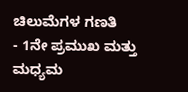ಚಿಲುಮೆಗಳ ಗಣತಿ
- 1ನೇ ಪ್ರಮುಖ ಮತ್ತು ಮಧ್ಯಮ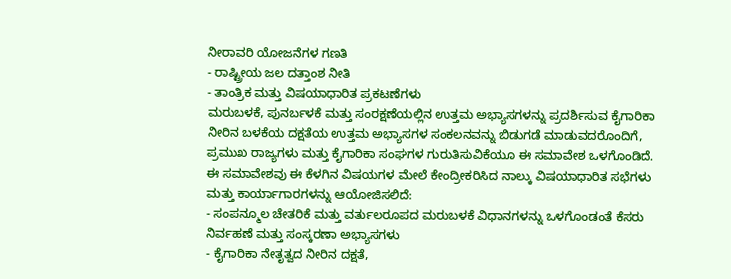ನೀರಾವರಿ ಯೋಜನೆಗಳ ಗಣತಿ
- ರಾಷ್ಟ್ರೀಯ ಜಲ ದತ್ತಾಂಶ ನೀತಿ
- ತಾಂತ್ರಿಕ ಮತ್ತು ವಿಷಯಾಧಾರಿತ ಪ್ರಕಟಣೆಗಳು
ಮರುಬಳಕೆ, ಪುನರ್ಬಳಕೆ ಮತ್ತು ಸಂರಕ್ಷಣೆಯಲ್ಲಿನ ಉತ್ತಮ ಅಭ್ಯಾಸಗಳನ್ನು ಪ್ರದರ್ಶಿಸುವ ಕೈಗಾರಿಕಾ ನೀರಿನ ಬಳಕೆಯ ದಕ್ಷತೆಯ ಉತ್ತಮ ಅಭ್ಯಾಸಗಳ ಸಂಕಲನವನ್ನು ಬಿಡುಗಡೆ ಮಾಡುವದರೊಂದಿಗೆ, ಪ್ರಮುಖ ರಾಜ್ಯಗಳು ಮತ್ತು ಕೈಗಾರಿಕಾ ಸಂಘಗಳ ಗುರುತಿಸುವಿಕೆಯೂ ಈ ಸಮಾವೇಶ ಒಳಗೊಂಡಿದೆ.
ಈ ಸಮಾವೇಶವು ಈ ಕೆಳಗಿನ ವಿಷಯಗಳ ಮೇಲೆ ಕೇಂದ್ರೀಕರಿಸಿದ ನಾಲ್ಕು ವಿಷಯಾಧಾರಿತ ಸಭೆಗಳು ಮತ್ತು ಕಾರ್ಯಾಗಾರಗಳನ್ನು ಆಯೋಜಿಸಲಿದೆ:
- ಸಂಪನ್ಮೂಲ ಚೇತರಿಕೆ ಮತ್ತು ವರ್ತುಲರೂಪದ ಮರುಬಳಕೆ ವಿಧಾನಗಳನ್ನು ಒಳಗೊಂಡಂತೆ ಕೆಸರು ನಿರ್ವಹಣೆ ಮತ್ತು ಸಂಸ್ಕರಣಾ ಅಭ್ಯಾಸಗಳು
- ಕೈಗಾರಿಕಾ ನೇತೃತ್ವದ ನೀರಿನ ದಕ್ಷತೆ,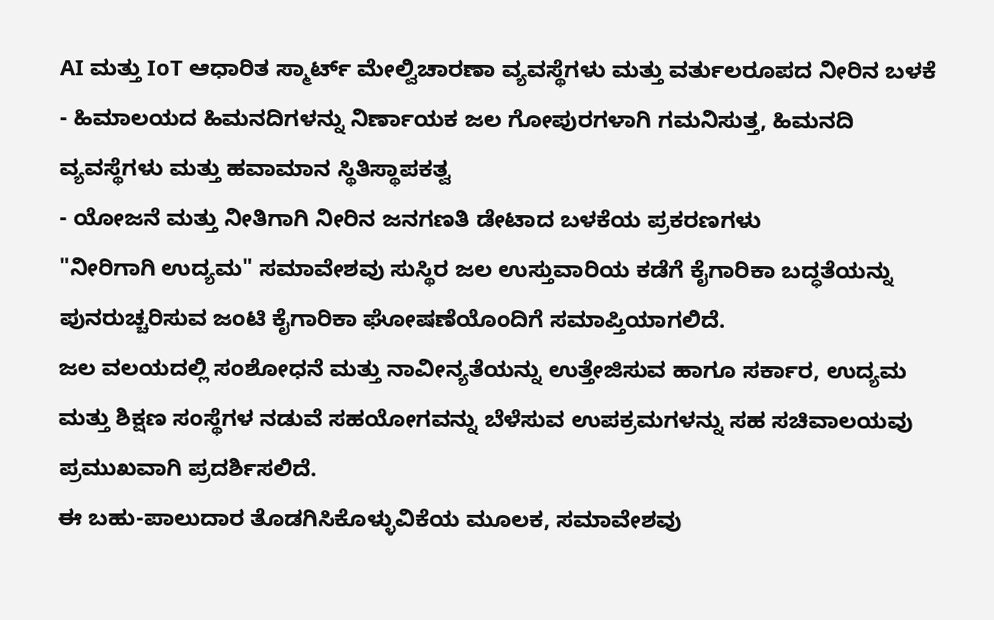AI ಮತ್ತು IoT ಆಧಾರಿತ ಸ್ಮಾರ್ಟ್ ಮೇಲ್ವಿಚಾರಣಾ ವ್ಯವಸ್ಥೆಗಳು ಮತ್ತು ವರ್ತುಲರೂಪದ ನೀರಿನ ಬಳಕೆ
- ಹಿಮಾಲಯದ ಹಿಮನದಿಗಳನ್ನು ನಿರ್ಣಾಯಕ ಜಲ ಗೋಪುರಗಳಾಗಿ ಗಮನಿಸುತ್ತ, ಹಿಮನದಿ ವ್ಯವಸ್ಥೆಗಳು ಮತ್ತು ಹವಾಮಾನ ಸ್ಥಿತಿಸ್ಥಾಪಕತ್ವ
- ಯೋಜನೆ ಮತ್ತು ನೀತಿಗಾಗಿ ನೀರಿನ ಜನಗಣತಿ ಡೇಟಾದ ಬಳಕೆಯ ಪ್ರಕರಣಗಳು
"ನೀರಿಗಾಗಿ ಉದ್ಯಮ" ಸಮಾವೇಶವು ಸುಸ್ಥಿರ ಜಲ ಉಸ್ತುವಾರಿಯ ಕಡೆಗೆ ಕೈಗಾರಿಕಾ ಬದ್ಧತೆಯನ್ನು ಪುನರುಚ್ಚರಿಸುವ ಜಂಟಿ ಕೈಗಾರಿಕಾ ಘೋಷಣೆಯೊಂದಿಗೆ ಸಮಾಪ್ತಿಯಾಗಲಿದೆ.
ಜಲ ವಲಯದಲ್ಲಿ ಸಂಶೋಧನೆ ಮತ್ತು ನಾವೀನ್ಯತೆಯನ್ನು ಉತ್ತೇಜಿಸುವ ಹಾಗೂ ಸರ್ಕಾರ, ಉದ್ಯಮ ಮತ್ತು ಶಿಕ್ಷಣ ಸಂಸ್ಥೆಗಳ ನಡುವೆ ಸಹಯೋಗವನ್ನು ಬೆಳೆಸುವ ಉಪಕ್ರಮಗಳನ್ನು ಸಹ ಸಚಿವಾಲಯವು ಪ್ರಮುಖವಾಗಿ ಪ್ರದರ್ಶಿಸಲಿದೆ.
ಈ ಬಹು-ಪಾಲುದಾರ ತೊಡಗಿಸಿಕೊಳ್ಳುವಿಕೆಯ ಮೂಲಕ, ಸಮಾವೇಶವು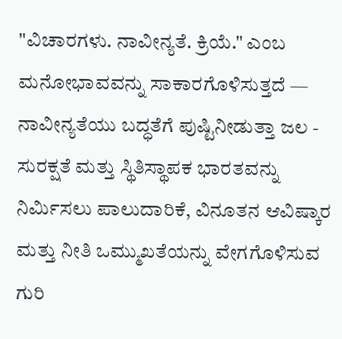"ವಿಚಾರಗಳು. ನಾವೀನ್ಯತೆ. ಕ್ರಿಯೆ." ಎಂಬ ಮನೋಭಾವವನ್ನು ಸಾಕಾರಗೊಳಿಸುತ್ತದೆ — ನಾವೀನ್ಯತೆಯು ಬದ್ಧತೆಗೆ ಪುಷ್ಟಿನೀಡುತ್ತಾ ಜಲ - ಸುರಕ್ಷತೆ ಮತ್ತು ಸ್ಥಿತಿಸ್ಥಾಪಕ ಭಾರತವನ್ನು ನಿರ್ಮಿಸಲು ಪಾಲುದಾರಿಕೆ, ವಿನೂತನ ಆವಿಷ್ಕಾರ ಮತ್ತು ನೀತಿ ಒಮ್ಮುಖತೆಯನ್ನು ವೇಗಗೊಳಿಸುವ ಗುರಿ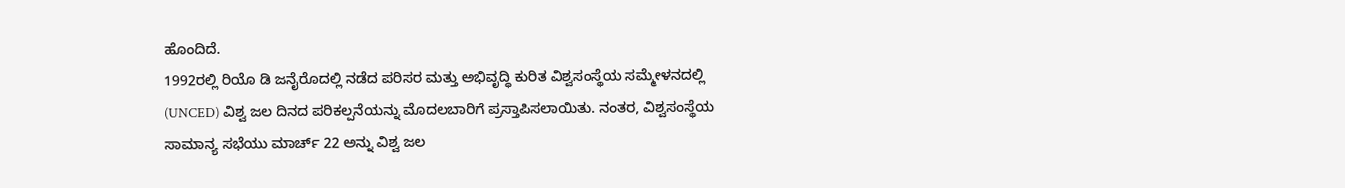ಹೊಂದಿದೆ.
1992ರಲ್ಲಿ ರಿಯೊ ಡಿ ಜನೈರೊದಲ್ಲಿ ನಡೆದ ಪರಿಸರ ಮತ್ತು ಅಭಿವೃದ್ಧಿ ಕುರಿತ ವಿಶ್ವಸಂಸ್ಥೆಯ ಸಮ್ಮೇಳನದಲ್ಲಿ (UNCED) ವಿಶ್ವ ಜಲ ದಿನದ ಪರಿಕಲ್ಪನೆಯನ್ನು ಮೊದಲಬಾರಿಗೆ ಪ್ರಸ್ತಾಪಿಸಲಾಯಿತು. ನಂತರ, ವಿಶ್ವಸಂಸ್ಥೆಯ ಸಾಮಾನ್ಯ ಸಭೆಯು ಮಾರ್ಚ್ 22 ಅನ್ನು ವಿಶ್ವ ಜಲ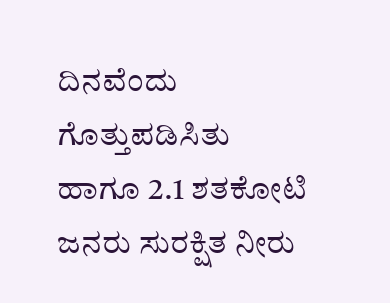ದಿನವೆಂದು ಗೊತ್ತುಪಡಿಸಿತು ಹಾಗೂ 2.1 ಶತಕೋಟಿ ಜನರು ಸುರಕ್ಷಿತ ನೀರು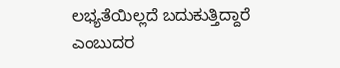ಲಭ್ಯತೆಯಿಲ್ಲದೆ ಬದುಕುತ್ತಿದ್ದಾರೆ ಎಂಬುದರ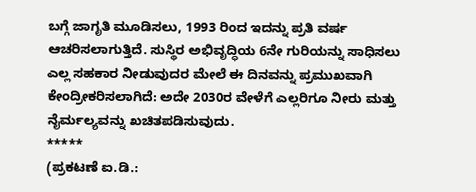ಬಗ್ಗೆ ಜಾಗೃತಿ ಮೂಡಿಸಲು, 1993 ರಿಂದ ಇದನ್ನು ಪ್ರತಿ ವರ್ಷ ಆಚರಿಸಲಾಗುತ್ತಿದೆ. ಸುಸ್ಥಿರ ಅಭಿವೃದ್ಧಿಯ 6ನೇ ಗುರಿಯನ್ನು ಸಾಧಿಸಲು ಎಲ್ಲ ಸಹಕಾರ ನೀಡುವುದರ ಮೇಲೆ ಈ ದಿನವನ್ನು ಪ್ರಮುಖವಾಗಿ ಕೇಂದ್ರೀಕರಿಸಲಾಗಿದೆ: ಅದೇ 2030ರ ವೇಳೆಗೆ ಎಲ್ಲರಿಗೂ ನೀರು ಮತ್ತು ನೈರ್ಮಲ್ಯವನ್ನು ಖಚಿತಪಡಿಸುವುದು.
*****
(ಪ್ರಕಟಣೆ ಐ.ಡಿ.: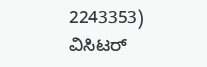2243353)
ವಿಸಿಟರ್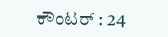ಕೌಂಟರ್ : 24